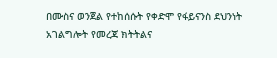በሙስና ወንጀል የተከሰሱት የቀድሞ የፋይናንስ ደህንነት አገልግሎት የመረጃ ክትትልና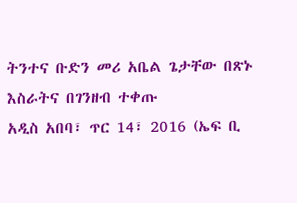ትንተና ቡድን መሪ አቤል ጌታቸው በጽኑ እስራትና በገንዘብ ተቀጡ
አዲስ አበባ፣ ጥር 14፣ 2016 (ኤፍ ቢ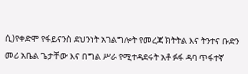ሲ)የቀድሞ የፋይናንስ ደህንነት አገልግሎት የመረጃ ክትትል እና ትንተና ቡድን መሪ አቤል ጌታቸው እና በግል ሥራ የሚተዳደሩት አቶ ፉፋ ዳባ ጥፋተኛ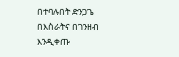በተባሉበት ድንጋጌ በእስራትና በገንዘብ እንዲቀጡ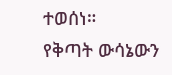ተወሰነ።
የቅጣት ውሳኔውን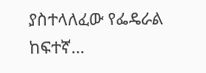ያስተላለፈው የፌዴራል ከፍተኛ…